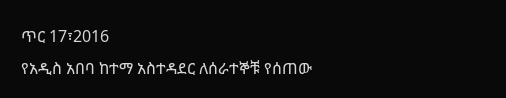ጥር 17፣2016
የአዲስ አበባ ከተማ አስተዳደር ለሰራተኞቹ የሰጠው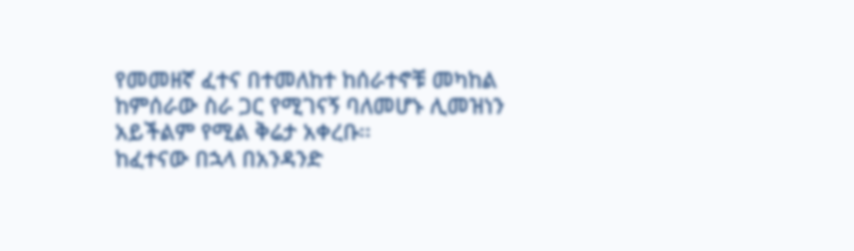የመመዘኛ ፈተና በተመለከተ ከሰራተኖቹ መካከል ከምሰራው ስራ ጋር የሚገናኝ ባለመሆኑ ሊመዝነን አይችልም የሚል ቅሬታ አቀረቡ፡፡
ከፈተናው በኋላ በአንዳንድ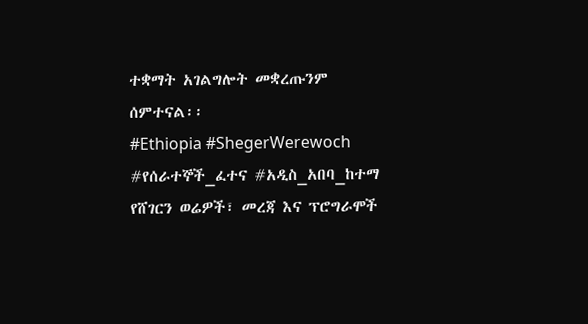ተቋማት አገልግሎት መቋረጡንም ሰምተናል፡፡
#Ethiopia #ShegerWerewoch #የሰራተኞች_ፈተና #አዲስ_አበባ_ከተማ
የሸገርን ወሬዎች፣ መረጃ እና ፕሮግራሞች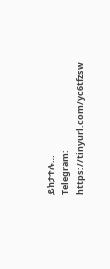ይከታተሉ…
Telegram: https://tinyurl.com/yc6tfzsw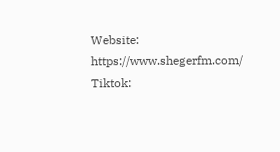Website: https://www.shegerfm.com/
Tiktok: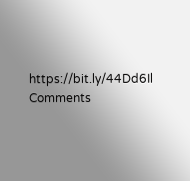https://bit.ly/44Dd6Il
Comments